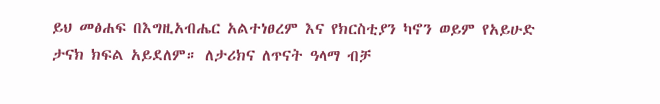ይህ መፅሐፍ በእግዚአብሔር አልተነፀረም እና የክርስቲያን ካኖን ወይም የአይሁድ ታናክ ክፍል አይደለም። ለታሪክና ለጥናት ዓላማ ብቻ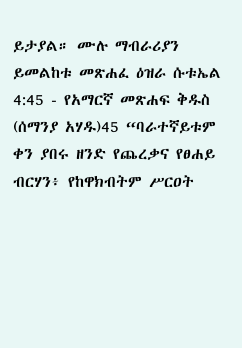ይታያል። ሙሉ ማብራሪያን ይመልከቱ መጽሐፈ ዕዝራ ሱቱኤል 4:45 - የአማርኛ መጽሐፍ ቅዱስ (ሰማንያ አሃዱ)45 “ባራተኛይቱም ቀን ያበሩ ዘንድ የጨረቃና የፀሐይ ብርሃን፥ የከዋክብትም ሥርዐት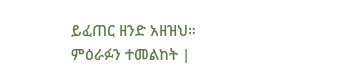ይፈጠር ዘንድ አዘዝህ። ምዕራፉን ተመልከት |